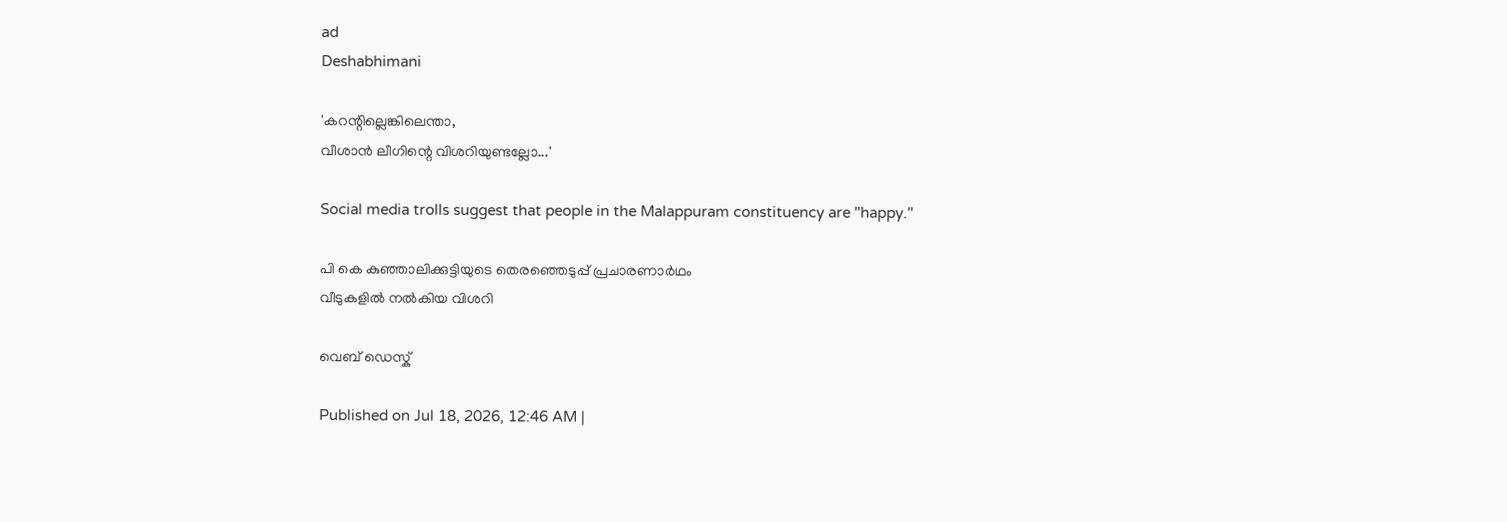ad
Deshabhimani

'കറന്റില്ലെങ്കിലെന്താ,
വീശാന്‍ ലീഗിന്റെ വിശറിയുണ്ടല്ലോ...'

Social media trolls suggest that people in the Malappuram constituency are "happy."

പി കെ കുഞ്ഞാലിക്കുട്ടിയുടെ തെരഞ്ഞെടുപ്പ് പ്രചാരണാര്‍ഥം
വീടുകളില്‍ നല്‍കിയ വിശറി

വെബ് ഡെസ്ക്

Published on Jul 18, 2026, 12:46 AM |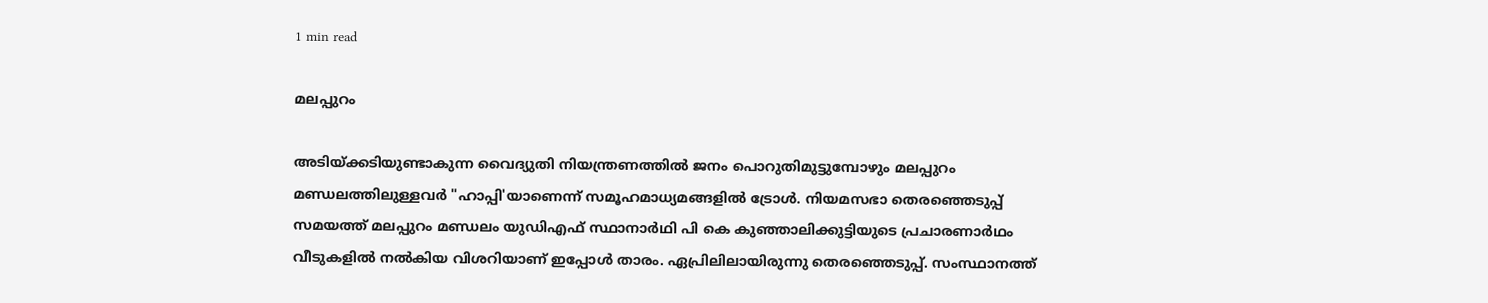1 min read

മലപ്പുറം

അടിയ്ക്കടിയുണ്ടാകുന്ന വൈദ്യുതി നിയന്ത്രണത്തില്‍ ജനം പൊറുതിമുട്ടുമ്പോഴും മലപ്പുറം മണ്ഡലത്തിലുള്ളവര്‍ "ഹാപ്പി'യാണെന്ന്‌ സമൂഹമാധ്യമങ്ങളിൽ ട്രോള്‍. നിയമസഭാ തെരഞ്ഞെടുപ്പ് സമയത്ത് മലപ്പുറം മണ്ഡലം യുഡിഎഫ് സ്ഥാനാര്‍ഥി പി കെ കുഞ്ഞാലിക്കുട്ടിയുടെ പ്രചാരണാര്‍ഥം വീടുകളില്‍ നല്‍കിയ വിശറിയാണ് ഇപ്പോള്‍ താരം. ഏപ്രിലിലായിരുന്നു തെര‍ഞ്ഞെടുപ്പ്. സംസ്ഥാനത്ത്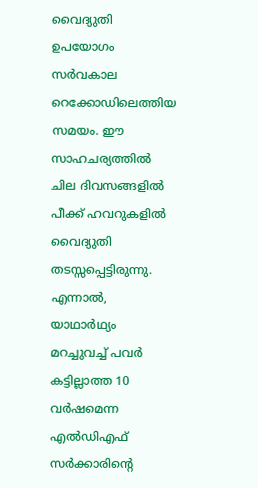വൈദ്യുതി ഉപയോഗം സര്‍വകാല റെക്കോഡിലെത്തിയ സമയം. ഈ സാഹചര്യത്തില്‍ ചില ദിവസങ്ങളില്‍ പീക്ക് ഹവറുകളില്‍ വൈദ്യുതി തടസ്സപ്പെട്ടിരുന്നു. എന്നാല്‍, യാഥാര്‍ഥ്യം മറച്ചുവച്ച് പവര്‍ കട്ടില്ലാത്ത 10 വര്‍ഷമെന്ന എല്‍ഡിഎഫ് സര്‍ക്കാരിന്റെ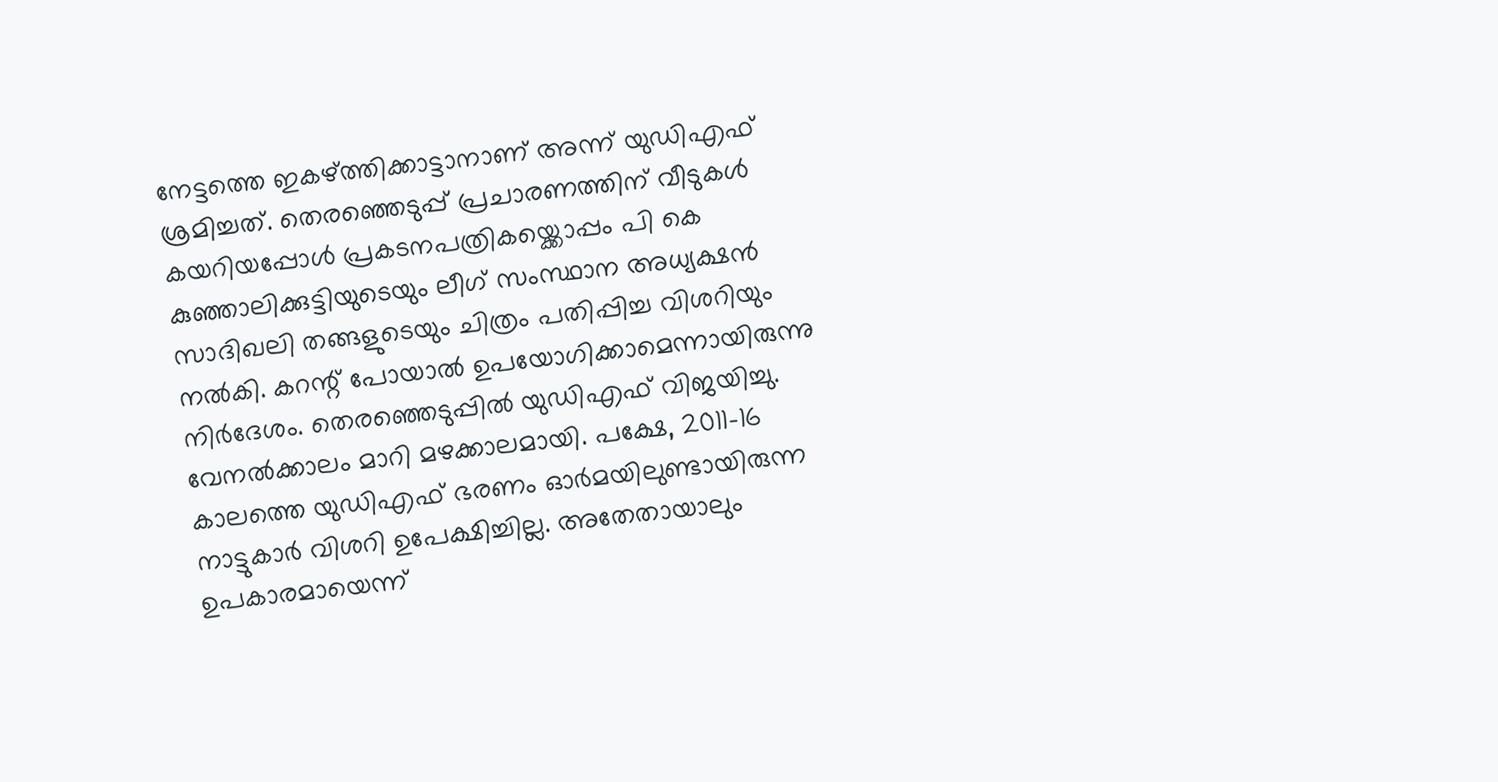നേട്ടത്തെ ഇകഴ്‌ത്തിക്കാട്ടാനാണ് അന്ന് യുഡിഎഫ് ശ്രമിച്ചത്. തെരഞ്ഞെടുപ്പ് പ്രചാരണത്തിന് വീടുകള്‍ കയറിയപ്പോള്‍ പ്രകടനപത്രികയ്ക്കൊപ്പം പി കെ കുഞ്ഞാലിക്കുട്ടിയുടെയും ലീഗ് സംസ്ഥാന അധ്യക്ഷന്‍ സാദിഖലി തങ്ങളുടെയും ചിത്രം പതിപ്പിച്ച വിശറിയും നല്‍കി. കറന്റ് പോയാല്‍ ഉപയോഗിക്കാമെന്നായിരുന്നു നിര്‍ദേശം. തെരഞ്ഞെടുപ്പില്‍ യുഡിഎഫ് വിജയിച്ചു. വേനല്‍ക്കാലം മാറി മഴക്കാലമായി. പക്ഷേ, 2011–16 കാലത്തെ യുഡിഎഫ് ഭരണം ഓര്‍മയിലുണ്ടായിരുന്ന നാട്ടുകാര്‍ വിശറി ഉപേക്ഷിച്ചില്ല. അതേതായാലും ഉപകാരമായെന്ന്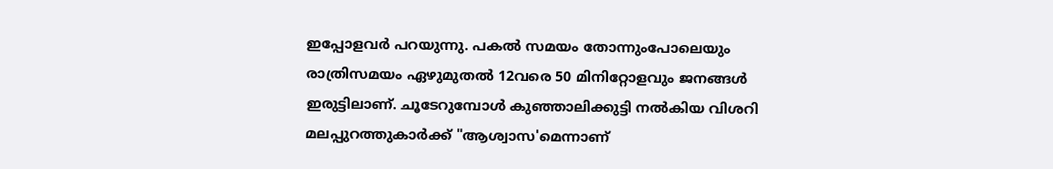ഇപ്പോളവര്‍ പറയുന്നു. പകല്‍ സമയം തോന്നുംപോലെയും രാത്രിസമയം ഏഴുമുതല്‍ 12വരെ 50 മിനിറ്റോളവും ജനങ്ങള്‍ ഇരുട്ടിലാണ്. ചൂടേറുമ്പോള്‍ കുഞ്ഞാലിക്കുട്ടി നല്‍കിയ വിശറി മലപ്പുറത്തുകാര്‍ക്ക് "ആശ്വാസ'മെന്നാണ്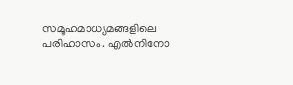സമൂഹമാധ്യമങ്ങളിലെ പരിഹാസം. എൽനിനോ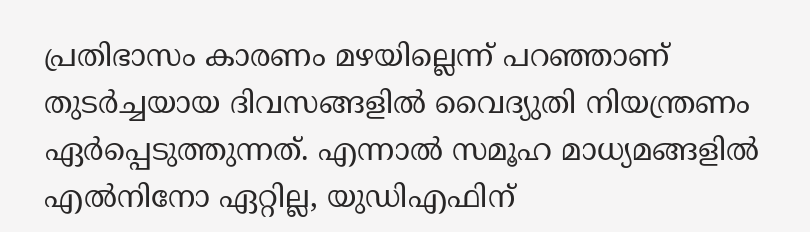പ്രതിഭാസം കാരണം മഴയില്ലെന്ന് പറഞ്ഞാണ് തുടര്‍ച്ചയായ ദിവസങ്ങളില്‍ വൈദ്യുതി നിയന്ത്രണം ഏര്‍പ്പെടുത്തുന്നത്. എന്നാൽ സമൂഹ മാധ്യമങ്ങളിൽ എൽനിനോ ഏറ്റില്ല, യുഡിഎഫിന്‌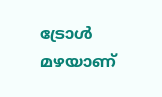ട്രോൾ മഴയാണ്‌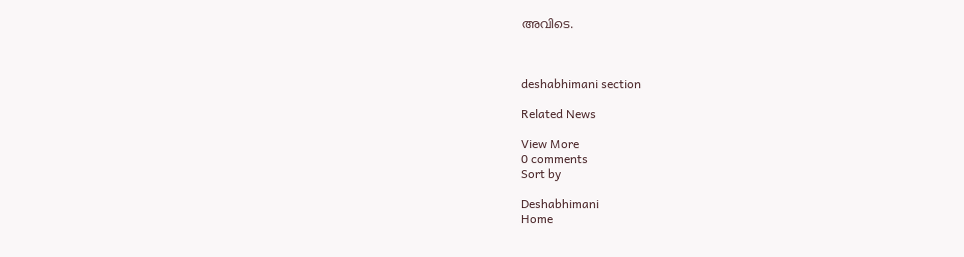അവിടെ.



deshabhimani section

Related News

View More
0 comments
Sort by

Deshabhimani
Home